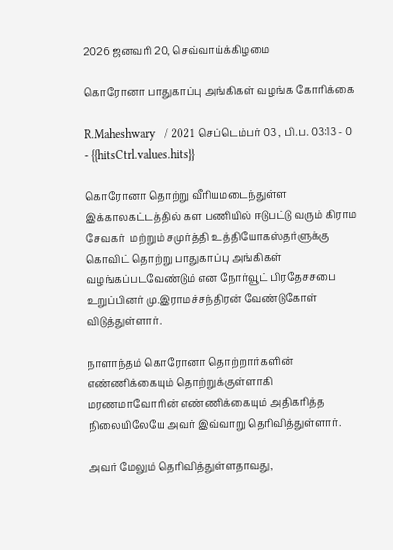2026 ஜனவரி 20, செவ்வாய்க்கிழமை

கொரோனா பாதுகாப்பு அங்கிகள் வழங்க கோரிக்கை

R.Maheshwary   / 2021 செப்டெம்பர் 03 , பி.ப. 03:13 - 0     - {{hitsCtrl.values.hits}}

கொரோனா தொற்று வீரியமடைந்துள்ள இக்காலகட்டத்தில் கள பணியில் ஈடுபட்டு வரும் கிராம சேவகர்  மற்றும் சமுர்த்தி உத்தியோகஸ்தர்ளுக்கு  கொவிட் தொற்று பாதுகாப்பு அங்கிகள் வழங்கப்படவேண்டும் என நோர்வூட் பிரதேசசபை உறுப்பினர் மு.இராமச்சந்திரன் வேண்டுகோள் விடுத்துள்ளார்.

நாளாந்தம் கொரோனா தொற்றார்களின் எண்ணிக்கையும் தொற்றுக்குள்ளாகி மரணமாவோரின் எண்ணிக்கையும் அதிகரித்த நிலையிலேயே அவர் இவ்வாறு தெரிவித்துள்ளார்.

அவர் மேலும் தெரிவித்துள்ளதாவது,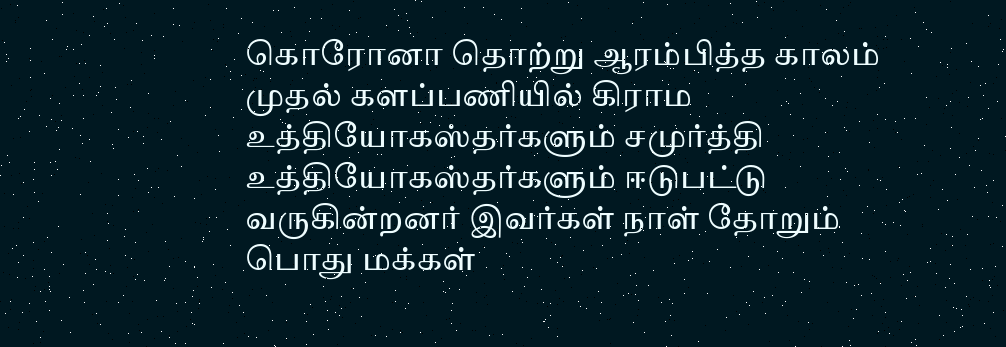கொரோனா தொற்று ஆரம்பித்த காலம் முதல் களப்பணியில் கிராம உத்தியோகஸ்தர்களும் சமுர்த்தி உத்தியோகஸ்தர்களும் ஈடுபட்டு வருகின்றனர் இவர்கள் நாள் தோறும் பொது மக்கள்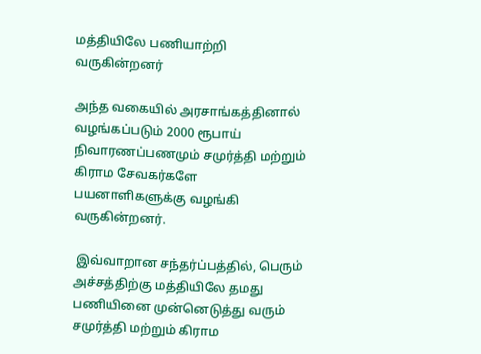மத்தியிலே பணியாற்றி வருகின்றனர்

அந்த வகையில் அரசாங்கத்தினால் வழங்கப்படும் 2000 ரூபாய் நிவாரணப்பணமும் சமுர்த்தி மற்றும் கிராம சேவகர்களே பயனாளிகளுக்கு வழங்கி வருகின்றனர்.

 இவ்வாறான சந்தர்ப்பத்தில், பெரும் அச்சத்திற்கு மத்தியிலே தமது பணியினை முன்னெடுத்து வரும் சமுர்த்தி மற்றும் கிராம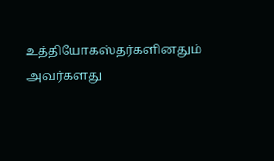உத்தியோகஸ்தர்களினதும் அவர்களது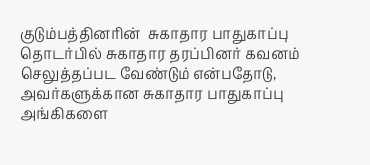குடும்பத்தினரின்  சுகாதார பாதுகாப்பு தொடர்பில் சுகாதார தரப்பினர் கவனம் செலுத்தப்பட வேண்டும் என்பதோடு, அவர்களுக்கான சுகாதார பாதுகாப்பு அங்கிகளை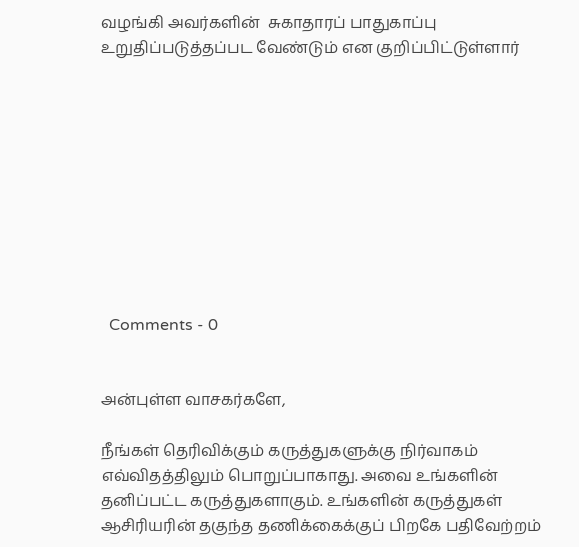வழங்கி அவர்களின்  சுகாதாரப் பாதுகாப்பு உறுதிப்படுத்தப்பட வேண்டும் என குறிப்பிட்டுள்ளார்










  Comments - 0


அன்புள்ள வாசகர்களே,

நீங்கள் தெரிவிக்கும் கருத்துகளுக்கு நிர்வாகம் எவ்விதத்திலும் பொறுப்பாகாது. அவை உங்களின் தனிப்பட்ட கருத்துகளாகும். உங்களின் கருத்துகள் ஆசிரியரின் தகுந்த தணிக்கைக்குப் பிறகே பதிவேற்றம்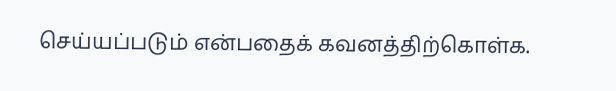செய்யப்படும் என்பதைக் கவனத்திற்கொள்க.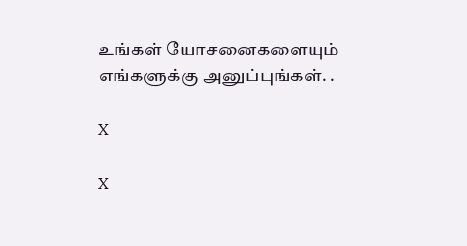உங்கள் யோசனைகளையும் எங்களுக்கு அனுப்புங்கள். .

X

X